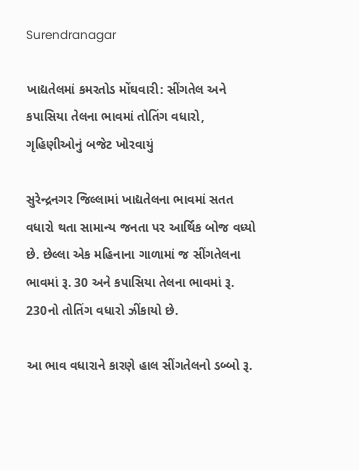Surendranagar

ખાદ્યતેલમાં કમરતોડ મોંઘવારી: સીંગતેલ અને કપાસિયા તેલના ભાવમાં તોતિંગ વધારો, ગૃહિણીઓનું બજેટ ખોરવાયું

સુરેન્દ્રનગર જિલ્લામાં ખાદ્યતેલના ભાવમાં સતત વધારો થતા સામાન્ય જનતા પર આર્થિક બોજ વધ્યો છે. છેલ્લા એક મહિનાના ગાળામાં જ સીંગતેલના ભાવમાં રૂ. 30 અને કપાસિયા તેલના ભાવમાં રૂ. 230નો તોતિંગ વધારો ઝીંકાયો છે.

આ ભાવ વધારાને કારણે હાલ સીંગતેલનો ડબ્બો રૂ.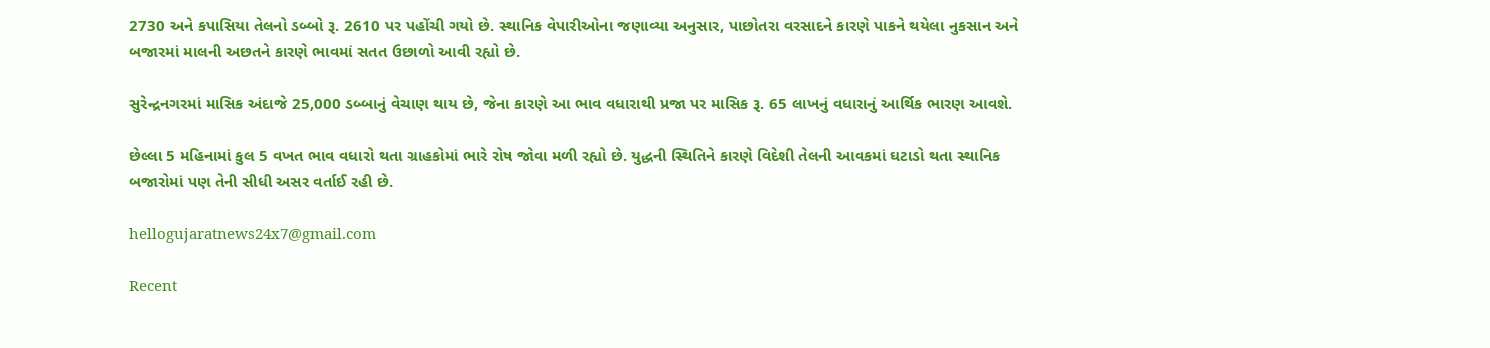2730 અને કપાસિયા તેલનો ડબ્બો રૂ. 2610 પર પહોંચી ગયો છે. સ્થાનિક વેપારીઓના જણાવ્યા અનુસાર, પાછોતરા વરસાદને કારણે પાકને થયેલા નુકસાન અને બજારમાં માલની અછતને કારણે ભાવમાં સતત ઉછાળો આવી રહ્યો છે.

સુરેન્દ્રનગરમાં માસિક અંદાજે 25,000 ડબ્બાનું વેચાણ થાય છે, જેના કારણે આ ભાવ વધારાથી પ્રજા પર માસિક રૂ. 65 લાખનું વધારાનું આર્થિક ભારણ આવશે.

છેલ્લા 5 મહિનામાં કુલ 5 વખત ભાવ વધારો થતા ગ્રાહકોમાં ભારે રોષ જોવા મળી રહ્યો છે. યુદ્ધની સ્થિતિને કારણે વિદેશી તેલની આવકમાં ઘટાડો થતા સ્થાનિક બજારોમાં પણ તેની સીધી અસર વર્તાઈ રહી છે.

hellogujaratnews24x7@gmail.com

Recent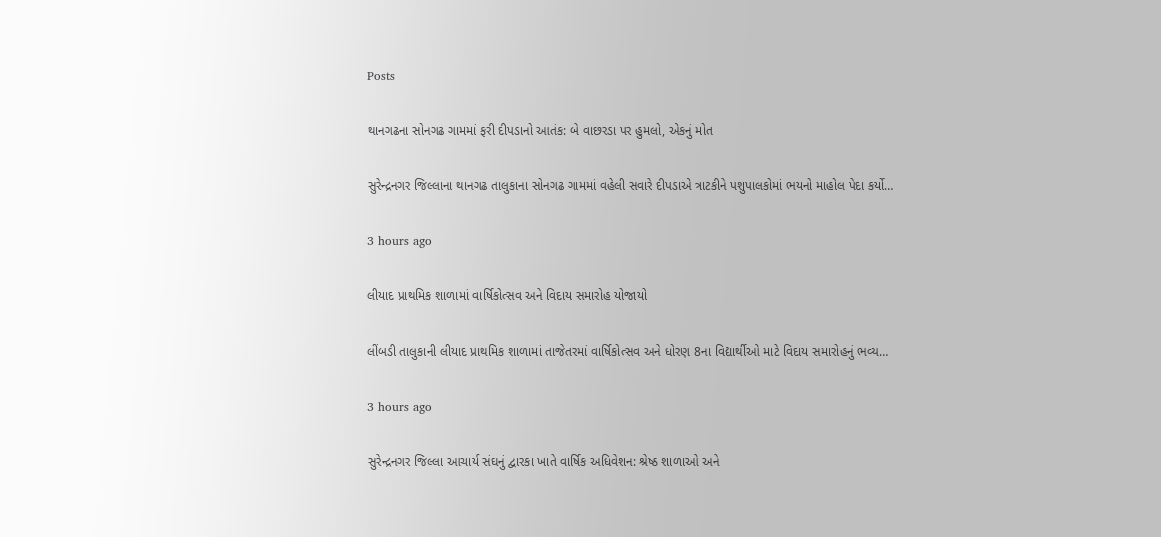Posts

થાનગઢના સોનગઢ ગામમાં ફરી દીપડાનો આતંક: બે વાછરડા પર હુમલો, એકનું મોત

સુરેન્દ્રનગર જિલ્લાના થાનગઢ તાલુકાના સોનગઢ ગામમાં વહેલી સવારે દીપડાએ ત્રાટકીને પશુપાલકોમાં ભયનો માહોલ પેદા કર્યો…

3 hours ago

લીયાદ પ્રાથમિક શાળામાં વાર્ષિકોત્સવ અને વિદાય સમારોહ યોજાયો

લીંબડી તાલુકાની લીયાદ પ્રાથમિક શાળામાં તાજેતરમાં વાર્ષિકોત્સવ અને ધોરણ 8ના વિદ્યાર્થીઓ માટે વિદાય સમારોહનું ભવ્ય…

3 hours ago

સુરેન્દ્રનગર જિલ્લા આચાર્ય સંઘનું દ્વારકા ખાતે વાર્ષિક અધિવેશન: શ્રેષ્ઠ શાળાઓ અને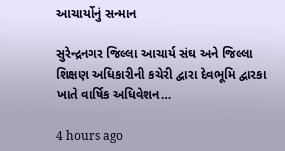આચાર્યોનું સન્માન

સુરેન્દ્રનગર જિલ્લા આચાર્ય સંઘ અને જિલ્લા શિક્ષણ અધિકારીની કચેરી દ્વારા દેવભૂમિ દ્વારકા ખાતે વાર્ષિક અધિવેશન…

4 hours ago